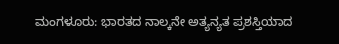ಮಂಗಳೂರು: ಭಾರತದ ನಾಲ್ಕನೇ ಅತ್ಯನ್ಯತ ಪ್ರಶಸ್ತಿಯಾದ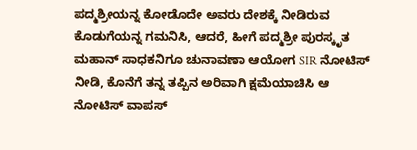ಪದ್ಮಶ್ರೀಯನ್ನ ಕೋಡೊದೇ ಅವರು ದೇಶಕ್ಕೆ ನೀಡಿರುವ ಕೊಡುಗೆಯನ್ನ ಗಮನಿಸಿ, ಆದರೆ, ಹೀಗೆ ಪದ್ಮಶ್ರೀ ಪುರಸ್ಕೃತ ಮಹಾನ್ ಸಾಧಕನಿಗೂ ಚುನಾವಣಾ ಆಯೋಗ SIR ನೋಟಿಸ್ ನೀಡಿ, ಕೊನೆಗೆ ತನ್ನ ತಪ್ಪಿನ ಅರಿವಾಗಿ ಕ್ಷಮೆಯಾಚಿಸಿ ಆ ನೋಟಿಸ್ ವಾಪಸ್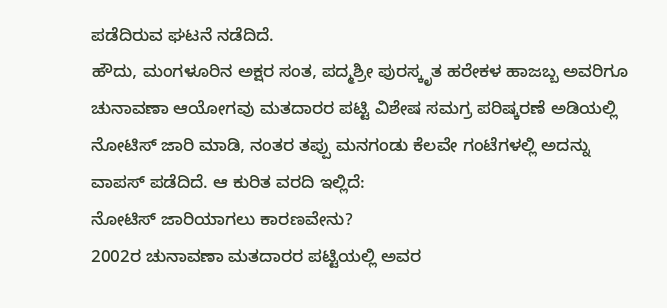ಪಡೆದಿರುವ ಘಟನೆ ನಡೆದಿದೆ.
ಹೌದು, ಮಂಗಳೂರಿನ ಅಕ್ಷರ ಸಂತ, ಪದ್ಮಶ್ರೀ ಪುರಸ್ಕೃತ ಹರೇಕಳ ಹಾಜಬ್ಬ ಅವರಿಗೂ ಚುನಾವಣಾ ಆಯೋಗವು ಮತದಾರರ ಪಟ್ಟಿ ವಿಶೇಷ ಸಮಗ್ರ ಪರಿಷ್ಕರಣೆ ಅಡಿಯಲ್ಲಿ ನೋಟಿಸ್ ಜಾರಿ ಮಾಡಿ, ನಂತರ ತಪ್ಪು ಮನಗಂಡು ಕೆಲವೇ ಗಂಟೆಗಳಲ್ಲಿ ಅದನ್ನು ವಾಪಸ್ ಪಡೆದಿದೆ. ಆ ಕುರಿತ ವರದಿ ಇಲ್ಲಿದೆ:
ನೋಟಿಸ್ ಜಾರಿಯಾಗಲು ಕಾರಣವೇನು?
2002ರ ಚುನಾವಣಾ ಮತದಾರರ ಪಟ್ಟಿಯಲ್ಲಿ ಅವರ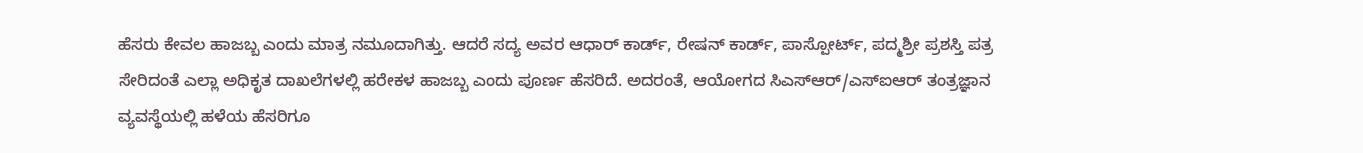ಹೆಸರು ಕೇವಲ ಹಾಜಬ್ಬ ಎಂದು ಮಾತ್ರ ನಮೂದಾಗಿತ್ತು. ಆದರೆ ಸದ್ಯ ಅವರ ಆಧಾರ್ ಕಾರ್ಡ್, ರೇಷನ್ ಕಾರ್ಡ್, ಪಾಸ್ಪೋರ್ಟ್, ಪದ್ಮಶ್ರೀ ಪ್ರಶಸ್ತಿ ಪತ್ರ ಸೇರಿದಂತೆ ಎಲ್ಲಾ ಅಧಿಕೃತ ದಾಖಲೆಗಳಲ್ಲಿ ಹರೇಕಳ ಹಾಜಬ್ಬ ಎಂದು ಪೂರ್ಣ ಹೆಸರಿದೆ. ಅದರಂತೆ, ಆಯೋಗದ ಸಿಎಸ್ಆರ್/ಎಸ್ಐಆರ್ ತಂತ್ರಜ್ಞಾನ ವ್ಯವಸ್ಥೆಯಲ್ಲಿ ಹಳೆಯ ಹೆಸರಿಗೂ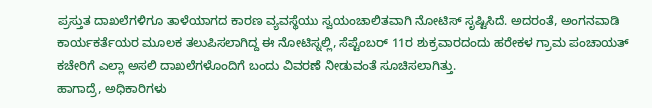ಪ್ರಸ್ತುತ ದಾಖಲೆಗಳಿಗೂ ತಾಳೆಯಾಗದ ಕಾರಣ ವ್ಯವಸ್ಥೆಯು ಸ್ವಯಂಚಾಲಿತವಾಗಿ ನೋಟಿಸ್ ಸೃಷ್ಟಿಸಿದೆ. ಅದರಂತೆ, ಅಂಗನವಾಡಿ ಕಾರ್ಯಕರ್ತೆಯರ ಮೂಲಕ ತಲುಪಿಸಲಾಗಿದ್ದ ಈ ನೋಟಿಸ್ನಲ್ಲಿ, ಸೆಪ್ಟೆಂಬರ್ 11ರ ಶುಕ್ರವಾರದಂದು ಹರೇಕಳ ಗ್ರಾಮ ಪಂಚಾಯತ್ ಕಚೇರಿಗೆ ಎಲ್ಲಾ ಅಸಲಿ ದಾಖಲೆಗಳೊಂದಿಗೆ ಬಂದು ವಿವರಣೆ ನೀಡುವಂತೆ ಸೂಚಿಸಲಾಗಿತ್ತು.
ಹಾಗಾದ್ರೆ, ಅಧಿಕಾರಿಗಳು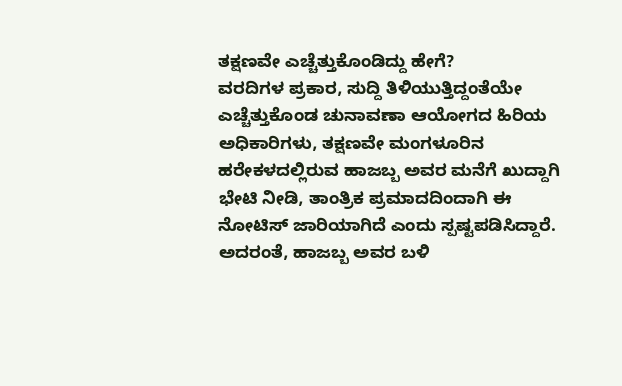ತಕ್ಷಣವೇ ಎಚ್ಚೆತ್ತುಕೊಂಡಿದ್ದು ಹೇಗೆ?
ವರದಿಗಳ ಪ್ರಕಾರ, ಸುದ್ದಿ ತಿಳಿಯುತ್ತಿದ್ದಂತೆಯೇ ಎಚ್ಚೆತ್ತುಕೊಂಡ ಚುನಾವಣಾ ಆಯೋಗದ ಹಿರಿಯ ಅಧಿಕಾರಿಗಳು, ತಕ್ಷಣವೇ ಮಂಗಳೂರಿನ ಹರೇಕಳದಲ್ಲಿರುವ ಹಾಜಬ್ಬ ಅವರ ಮನೆಗೆ ಖುದ್ದಾಗಿ ಭೇಟಿ ನೀಡಿ, ತಾಂತ್ರಿಕ ಪ್ರಮಾದದಿಂದಾಗಿ ಈ ನೋಟಿಸ್ ಜಾರಿಯಾಗಿದೆ ಎಂದು ಸ್ಪಷ್ಟಪಡಿಸಿದ್ದಾರೆ. ಅದರಂತೆ, ಹಾಜಬ್ಬ ಅವರ ಬಳಿ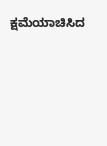ಕ್ಷಮೆಯಾಚಿಸಿದ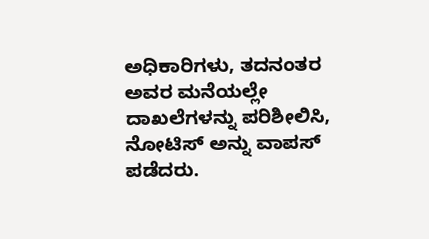ಅಧಿಕಾರಿಗಳು, ತದನಂತರ ಅವರ ಮನೆಯಲ್ಲೇ ದಾಖಲೆಗಳನ್ನು ಪರಿಶೀಲಿಸಿ, ನೋಟಿಸ್ ಅನ್ನು ವಾಪಸ್ ಪಡೆದರು.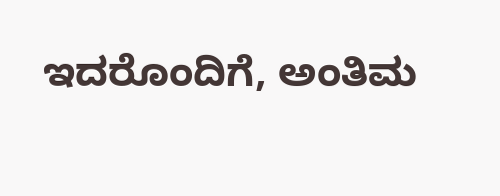ಇದರೊಂದಿಗೆ, ಅಂತಿಮ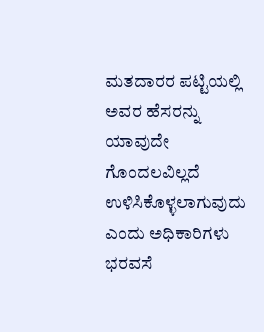ಮತದಾರರ ಪಟ್ಟಿಯಲ್ಲಿ ಅವರ ಹೆಸರನ್ನು ಯಾವುದೇ ಗೊಂದಲವಿಲ್ಲದೆ ಉಳಿಸಿಕೊಳ್ಳಲಾಗುವುದು ಎಂದು ಅಧಿಕಾರಿಗಳು ಭರವಸೆ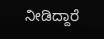ನೀಡಿದ್ದಾರೆ